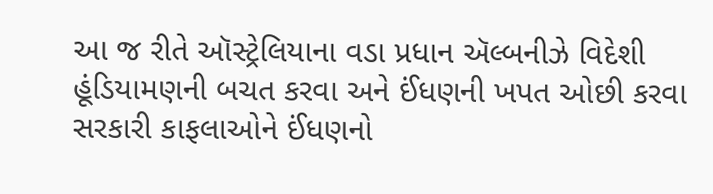આ જ રીતે ઑસ્ટ્રેલિયાના વડા પ્રધાન ઍલ્બનીઝે વિદેશી હૂંડિયામણની બચત કરવા અને ઈંધણની ખપત ઓછી કરવા સરકારી કાફલાઓને ઈંધણનો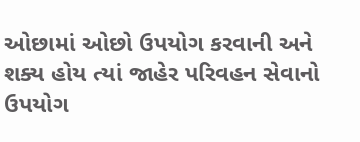ઓછામાં ઓછો ઉપયોગ કરવાની અને શક્ય હોય ત્યાં જાહેર પરિવહન સેવાનો ઉપયોગ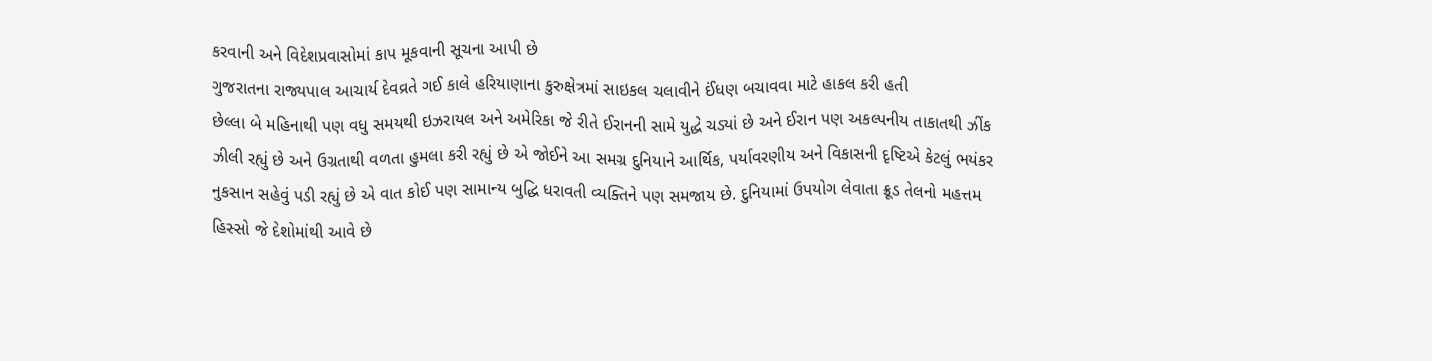કરવાની અને વિદેશપ્રવાસોમાં કાપ મૂકવાની સૂચના આપી છે
ગુજરાતના રાજ્યપાલ આચાર્ય દેવવ્રતે ગઈ કાલે હરિયાણાના કુરુક્ષેત્રમાં સાઇકલ ચલાવીને ઈંધણ બચાવવા માટે હાકલ કરી હતી
છેલ્લા બે મહિનાથી પણ વધુ સમયથી ઇઝરાયલ અને અમેરિકા જે રીતે ઈરાનની સામે યુદ્ધે ચડ્યાં છે અને ઈરાન પણ અકલ્પનીય તાકાતથી ઝીંક ઝીલી રહ્યું છે અને ઉગ્રતાથી વળતા હુમલા કરી રહ્યું છે એ જોઈને આ સમગ્ર દુનિયાને આર્થિક, પર્યાવરણીય અને વિકાસની દૃષ્ટિએ કેટલું ભયંકર નુકસાન સહેવું પડી રહ્યું છે એ વાત કોઈ પણ સામાન્ય બુદ્ધિ ધરાવતી વ્યક્તિને પણ સમજાય છે. દુનિયામાં ઉપયોગ લેવાતા ક્રૂડ તેલનો મહત્તમ હિસ્સો જે દેશોમાંથી આવે છે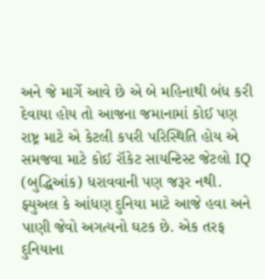અને જે માર્ગે આવે છે એ બે મહિનાથી બંધ કરી દેવાયા હોય તો આજના જમાનામાં કોઈ પણ રાષ્ટ્ર માટે એ કેટલી કપરી પરિસ્થિતિ હોય એ સમજવા માટે કોઈ રૉકેટ સાયન્ટિસ્ટ જેટલો IQ (બુદ્ધિઆંક) ધરાવવાની પણ જરૂર નથી. ફ્યુઅલ કે આંધણ દુનિયા માટે આજે હવા અને પાણી જેવો અગત્યનો ઘટક છે. એક તરફ દુનિયાના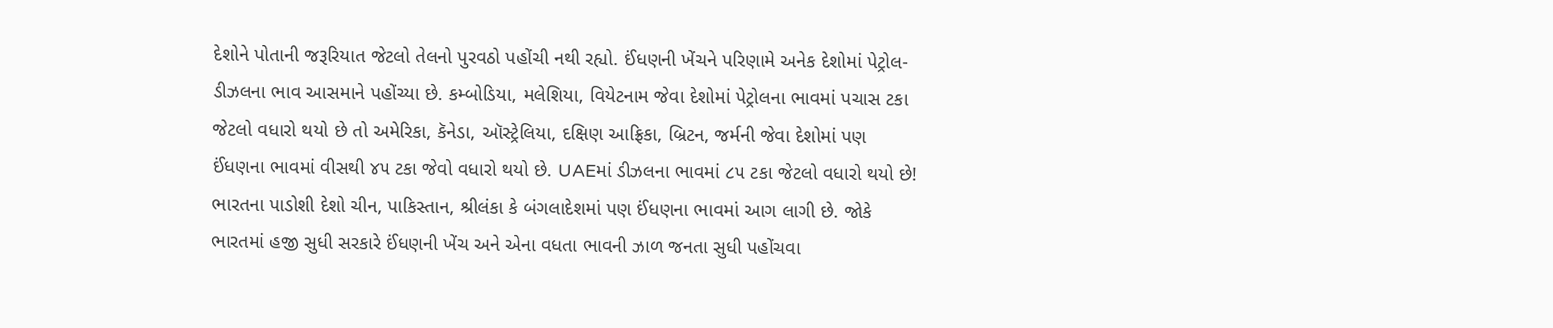દેશોને પોતાની જરૂરિયાત જેટલો તેલનો પુરવઠો પહોંચી નથી રહ્યો. ઈંધણની ખેંચને પરિણામે અનેક દેશોમાં પેટ્રોલ-ડીઝલના ભાવ આસમાને પહોંચ્યા છે. કમ્બોડિયા, મલેશિયા, વિયેટનામ જેવા દેશોમાં પેટ્રોલના ભાવમાં પચાસ ટકા જેટલો વધારો થયો છે તો અમેરિકા, કૅનેડા, ઑસ્ટ્રેલિયા, દક્ષિણ આફ્રિકા, બ્રિટન, જર્મની જેવા દેશોમાં પણ ઈંધણના ભાવમાં વીસથી ૪૫ ટકા જેવો વધારો થયો છે. UAEમાં ડીઝલના ભાવમાં ૮૫ ટકા જેટલો વધારો થયો છે! ભારતના પાડોશી દેશો ચીન, પાકિસ્તાન, શ્રીલંકા કે બંગલાદેશમાં પણ ઈંધણના ભાવમાં આગ લાગી છે. જોકે ભારતમાં હજી સુધી સરકારે ઈંધણની ખેંચ અને એના વધતા ભાવની ઝાળ જનતા સુધી પહોંચવા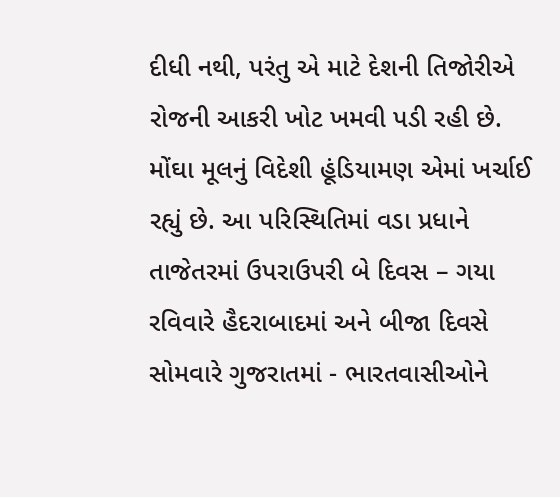દીધી નથી, પરંતુ એ માટે દેશની તિજોરીએ રોજની આકરી ખોટ ખમવી પડી રહી છે. મોંઘા મૂલનું વિદેશી હૂંડિયામણ એમાં ખર્ચાઈ રહ્યું છે. આ પરિસ્થિતિમાં વડા પ્રધાને તાજેતરમાં ઉપરાઉપરી બે દિવસ – ગયા રવિવારે હૈદરાબાદમાં અને બીજા દિવસે સોમવારે ગુજરાતમાં - ભારતવાસીઓને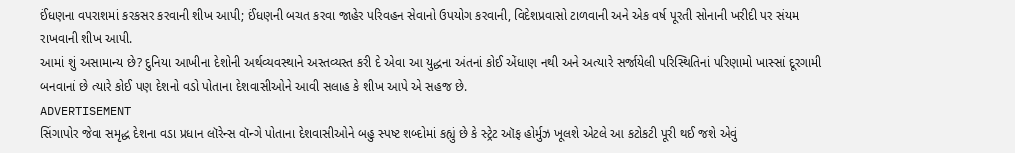ઈંધણના વપરાશમાં કરકસર કરવાની શીખ આપી; ઈંધણની બચત કરવા જાહેર પરિવહન સેવાનો ઉપયોગ કરવાની, વિદેશપ્રવાસો ટાળવાની અને એક વર્ષ પૂરતી સોનાની ખરીદી પર સંયમ રાખવાની શીખ આપી.
આમાં શું અસામાન્ય છે? દુનિયા આખીના દેશોની અર્થવ્યવસ્થાને અસ્તવ્યસ્ત કરી દે એવા આ યુદ્ધના અંતનાં કોઈ એંધાણ નથી અને અત્યારે સર્જાયેલી પરિસ્થિતિનાં પરિણામો ખાસ્સાં દૂરગામી બનવાનાં છે ત્યારે કોઈ પણ દેશનો વડો પોતાના દેશવાસીઓને આવી સલાહ કે શીખ આપે એ સહજ છે.
ADVERTISEMENT
સિંગાપોર જેવા સમૃદ્ધ દેશના વડા પ્રધાન લૉરેન્સ વૉન્ગે પોતાના દેશવાસીઓને બહુ સ્પષ્ટ શબ્દોમાં કહ્યું છે કે સ્ટ્રેટ ઑફ હોર્મુઝ ખૂલશે એટલે આ કટોકટી પૂરી થઈ જશે એવું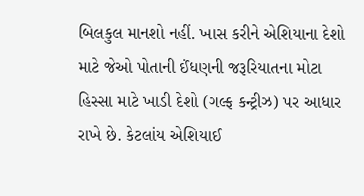બિલકુલ માનશો નહીં. ખાસ કરીને એશિયાના દેશો માટે જેઓ પોતાની ઈંધણની જરૂરિયાતના મોટા હિસ્સા માટે ખાડી દેશો (ગલ્ફ કન્ટ્રીઝ) પર આધાર રાખે છે. કેટલાંય એશિયાઈ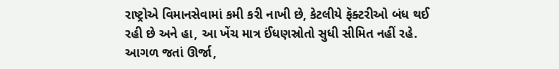રાષ્ટ્રોએ વિમાનસેવામાં કમી કરી નાખી છે, કેટલીયે ફૅક્ટરીઓ બંધ થઈ રહી છે અને હા, આ ખેંચ માત્ર ઈંધણસ્રોતો સુધી સીમિત નહીં રહે. આગળ જતાં ઊર્જા,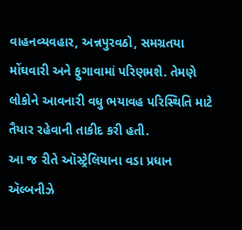વાહનવ્યવહાર, અન્નપુરવઠો, સમગ્રતયા મોંઘવારી અને ફુગાવામાં પરિણમશે. તેમણે લોકોને આવનારી વધુ ભયાવહ પરિસ્થિતિ માટે તૈયાર રહેવાની તાકીદ કરી હતી.
આ જ રીતે ઑસ્ટ્રેલિયાના વડા પ્રધાન ઍલ્બનીઝે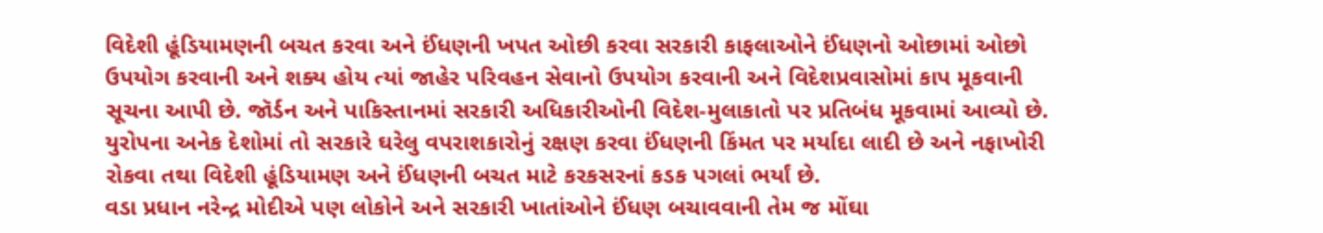વિદેશી હૂંડિયામણની બચત કરવા અને ઈંધણની ખપત ઓછી કરવા સરકારી કાફલાઓને ઈંધણનો ઓછામાં ઓછો ઉપયોગ કરવાની અને શક્ય હોય ત્યાં જાહેર પરિવહન સેવાનો ઉપયોગ કરવાની અને વિદેશપ્રવાસોમાં કાપ મૂકવાની સૂચના આપી છે. જૉર્ડન અને પાકિસ્તાનમાં સરકારી અધિકારીઓની વિદેશ-મુલાકાતો પર પ્રતિબંધ મૂકવામાં આવ્યો છે. યુરોપના અનેક દેશોમાં તો સરકારે ઘરેલુ વપરાશકારોનું રક્ષણ કરવા ઈંધણની કિંમત પર મર્યાદા લાદી છે અને નફાખોરી રોકવા તથા વિદેશી હૂંડિયામણ અને ઈંધણની બચત માટે કરકસરનાં કડક પગલાં ભર્યાં છે.
વડા પ્રધાન નરેન્દ્ર મોદીએ પણ લોકોને અને સરકારી ખાતાંઓને ઈંધણ બચાવવાની તેમ જ મોંઘા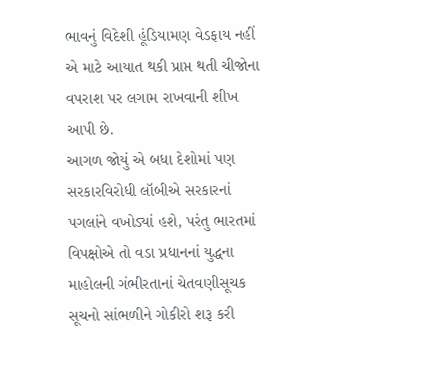ભાવનું વિદેશી હૂંડિયામણ વેડફાય નહીં એ માટે આયાત થકી પ્રાપ્ત થતી ચીજોના વપરાશ પર લગામ રાખવાની શીખ આપી છે.
આગળ જોયું એ બધા દેશોમાં પણ સરકારવિરોધી લૉબીએ સરકારનાં પગલાંને વખોડ્યાં હશે, પરંતુ ભારતમાં વિપક્ષોએ તો વડા પ્રધાનનાં યુદ્ધના માહોલની ગંભીરતાનાં ચેતવણીસૂચક સૂચનો સાંભળીને ગોકીરો શરૂ કરી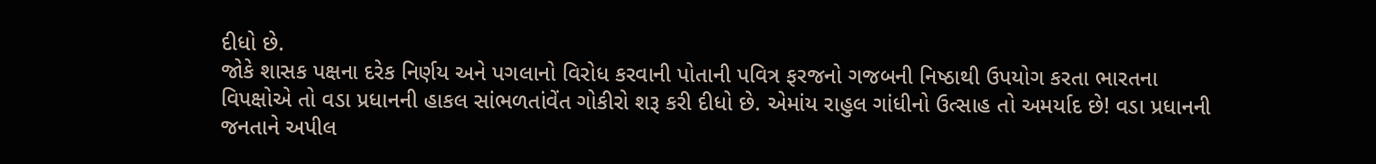દીધો છે.
જોકે શાસક પક્ષના દરેક નિર્ણય અને પગલાનો વિરોધ કરવાની પોતાની પવિત્ર ફરજનો ગજબની નિષ્ઠાથી ઉપયોગ કરતા ભારતના વિપક્ષોએ તો વડા પ્રધાનની હાકલ સાંભળતાંવેંત ગોકીરો શરૂ કરી દીધો છે. એમાંય રાહુલ ગાંધીનો ઉત્સાહ તો અમર્યાદ છે! વડા પ્રધાનની જનતાને અપીલ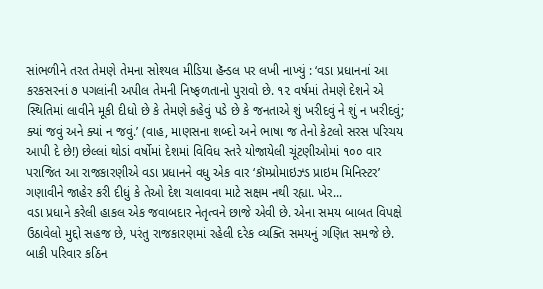સાંભળીને તરત તેમણે તેમના સોશ્યલ મીડિયા હૅન્ડલ પર લખી નાખ્યું : ‘વડા પ્રધાનનાં આ કરકસરનાં ૭ પગલાંની અપીલ તેમની નિષ્ફળતાનો પુરાવો છે. ૧૨ વર્ષમાં તેમણે દેશને એ સ્થિતિમાં લાવીને મૂકી દીધો છે કે તેમણે કહેવું પડે છે કે જનતાએ શું ખરીદવું ને શું ન ખરીદવું; ક્યાં જવું અને ક્યાં ન જવું.’ (વાહ, માણસના શબ્દો અને ભાષા જ તેનો કેટલો સરસ પરિચય આપી દે છે!) છેલ્લાં થોડાં વર્ષોમાં દેશમાં વિવિધ સ્તરે યોજાયેલી ચૂંટણીઓમાં ૧૦૦ વાર પરાજિત આ રાજકારણીએ વડા પ્રધાનને વધુ એક વાર ‘કૉમ્પ્રોમાઇઝ્ડ પ્રાઇમ મિનિસ્ટર’ ગણાવીને જાહેર કરી દીધું કે તેઓ દેશ ચલાવવા માટે સક્ષમ નથી રહ્યા. ખેર...
વડા પ્રધાને કરેલી હાકલ એક જવાબદાર નેતૃત્વને છાજે એવી છે. એના સમય બાબત વિપક્ષે ઉઠાવેલો મુદ્દો સહજ છે, પરંતુ રાજકારણમાં રહેલી દરેક વ્યક્તિ સમયનું ગણિત સમજે છે. બાકી પરિવાર કઠિન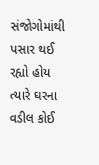સંજોગોમાંથી પસાર થઈ રહ્યો હોય ત્યારે ઘરના વડીલ કોઈ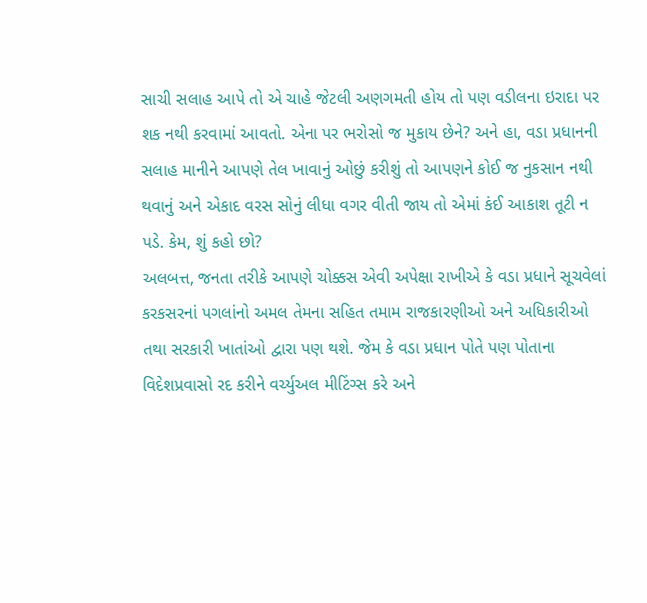સાચી સલાહ આપે તો એ ચાહે જેટલી અણગમતી હોય તો પણ વડીલના ઇરાદા પર શક નથી કરવામાં આવતો. એના પર ભરોસો જ મુકાય છેને? અને હા, વડા પ્રધાનની સલાહ માનીને આપણે તેલ ખાવાનું ઓછું કરીશું તો આપણને કોઈ જ નુકસાન નથી થવાનું અને એકાદ વરસ સોનું લીધા વગર વીતી જાય તો એમાં કંઈ આકાશ તૂટી ન પડે. કેમ, શું કહો છો?
અલબત્ત, જનતા તરીકે આપણે ચોક્કસ એવી અપેક્ષા રાખીએ કે વડા પ્રધાને સૂચવેલાં કરકસરનાં પગલાંનો અમલ તેમના સહિત તમામ રાજકારણીઓ અને અધિકારીઓ તથા સરકારી ખાતાંઓ દ્વારા પણ થશે. જેમ કે વડા પ્રધાન પોતે પણ પોતાના વિદેશપ્રવાસો રદ કરીને વર્ચ્યુઅલ મીટિંગ્સ કરે અને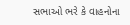સભાઓ ભરે કે વાહનોના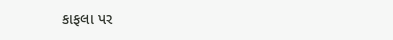કાફલા પર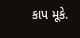કાપ મૂકે.